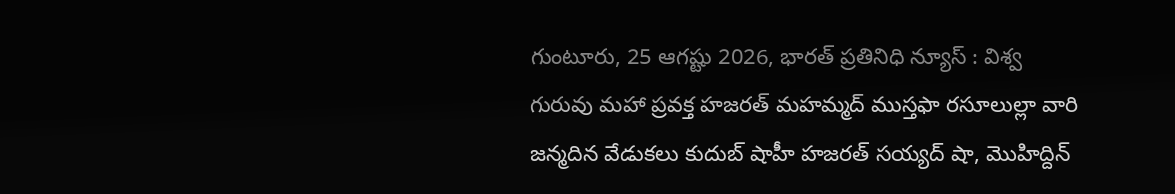గుంటూరు, 25 ఆగష్టు 2026, భారత్ ప్రతినిధి న్యూస్ : విశ్వ గురువు మహా ప్రవక్త హజరత్ మహమ్మద్ ముస్తఫా రసూలుల్లా వారి జన్మదిన వేడుకలు కుదుబ్ షాహీ హజరత్ సయ్యద్ షా, మొహిద్దిన్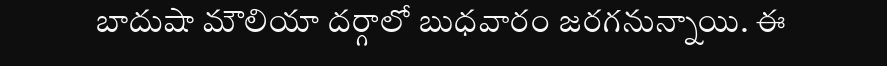బాదుషా మౌలియా దర్గాలో బుధవారం జరగనున్నాయి. ఈ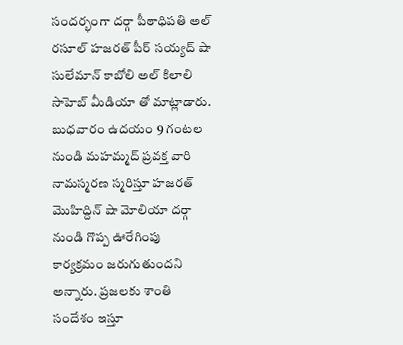సందర్భంగా దర్గా పీఠాధిపతి అల్ రసూల్ హజరత్ పీర్ సయ్యద్ షా సులేమాన్ కాబోలి అల్ కిలాలి సాహెబ్ మీడియా తో మాట్లాడారు. బుధవారం ఉదయం 9 గంటల నుండి మహమ్మద్ ప్రవక్త వారి నామస్మరణ స్మరిస్తూ హజరత్ మొహిద్దిన్ షా మోలియా దర్గా నుండి గొప్ప ఊరేగింపు కార్యక్రమం జరుగుతుందని అన్నారు. ప్రజలకు శాంతి సందేశం ఇస్తూ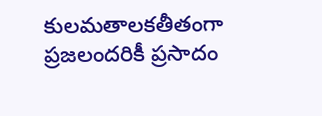కులమతాలకతీతంగా ప్రజలందరికీ ప్రసాదం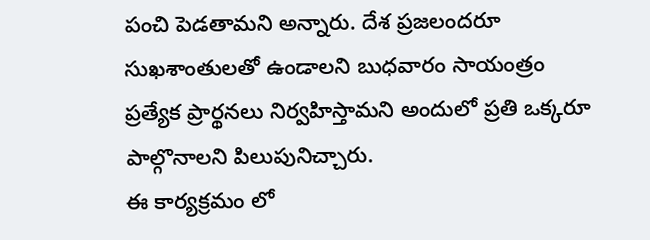పంచి పెడతామని అన్నారు. దేశ ప్రజలందరూ సుఖశాంతులతో ఉండాలని బుధవారం సాయంత్రం ప్రత్యేక ప్రార్థనలు నిర్వహిస్తామని అందులో ప్రతి ఒక్కరూ పాల్గొనాలని పిలుపునిచ్చారు.
ఈ కార్యక్రమం లో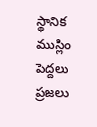స్థానిక ముస్లిం పెద్దలు ప్రజలు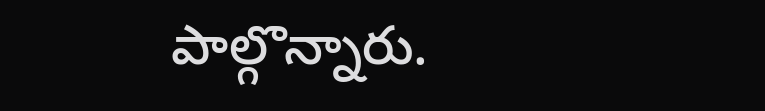పాల్గొన్నారు.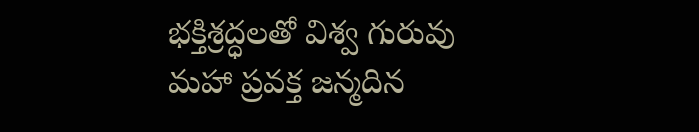భక్తిశ్రద్ధలతో విశ్వ గురువు మహా ప్రవక్త జన్మదిన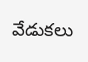వేడుకలు